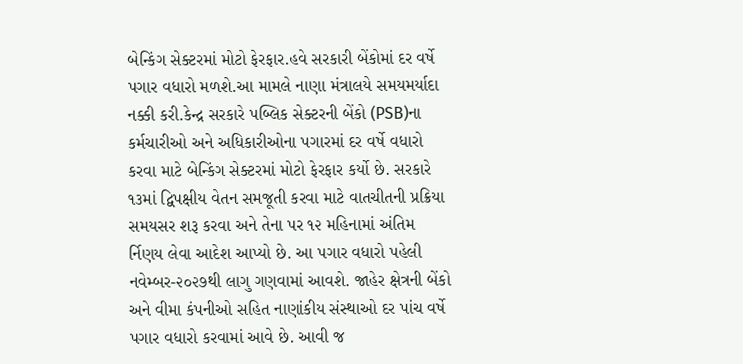બેન્કિંગ સેક્ટરમાં મોટો ફેરફાર.હવે સરકારી બેંકોમાં દર વર્ષે પગાર વધારો મળશે.આ મામલે નાણા મંત્રાલયે સમયમર્યાદા નક્કી કરી.કેન્દ્ર સરકારે પબ્લિક સેક્ટરની બેંકો (PSB)ના કર્મચારીઓ અને અધિકારીઓના પગારમાં દર વર્ષે વધારો કરવા માટે બેન્કિંગ સેક્ટરમાં મોટો ફેરફાર કર્યો છે. સરકારે ૧૩માં દ્વિપક્ષીય વેતન સમજૂતી કરવા માટે વાતચીતની પ્રક્રિયા સમયસર શરૂ કરવા અને તેના પર ૧૨ મહિનામાં અંતિમ ર્નિણય લેવા આદેશ આપ્યો છે. આ પગાર વધારો પહેલી નવેમ્બર-૨૦૨૭થી લાગુ ગણવામાં આવશે. જાહેર ક્ષેત્રની બેંકો અને વીમા કંપનીઓ સહિત નાણાંકીય સંસ્થાઓ દર પાંચ વર્ષે પગાર વધારો કરવામાં આવે છે. આવી જ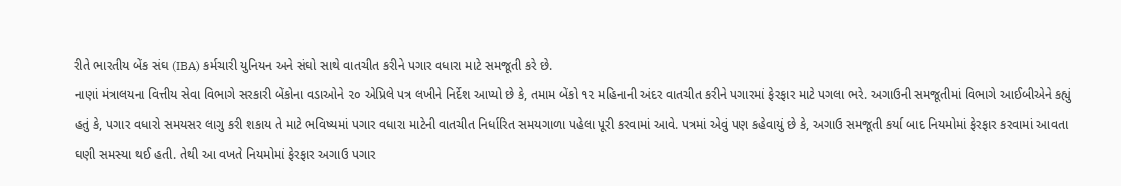રીતે ભારતીય બેંક સંઘ (IBA) કર્મચારી યુનિયન અને સંઘો સાથે વાતચીત કરીને પગાર વધારા માટે સમજૂતી કરે છે.
નાણાં મંત્રાલયના વિત્તીય સેવા વિભાગે સરકારી બેંકોના વડાઓને ૨૦ એપ્રિલે પત્ર લખીને નિર્દેશ આપ્યો છે કે, તમામ બેંકો ૧૨ મહિનાની અંદર વાતચીત કરીને પગારમાં ફેરફાર માટે પગલા ભરે. અગાઉની સમજૂતીમાં વિભાગે આઈબીએને કહ્યું હતું કે, પગાર વધારો સમયસર લાગુ કરી શકાય તે માટે ભવિષ્યમાં પગાર વધારા માટેની વાતચીત નિર્ધારિત સમયગાળા પહેલા પૂરી કરવામાં આવે. પત્રમાં એવું પણ કહેવાયું છે કે, અગાઉ સમજૂતી કર્યા બાદ નિયમોમાં ફેરફાર કરવામાં આવતા ઘણી સમસ્યા થઈ હતી. તેથી આ વખતે નિયમોમાં ફેરફાર અગાઉ પગાર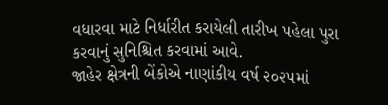વધારવા માટે નિર્ધારીત કરાયેલી તારીખ પહેલા પુરા કરવાનું સુનિશ્ચિત કરવામાં આવે.
જાહેર ક્ષેત્રની બેંકોએ નાણાંકીય વર્ષ ૨૦૨૫માં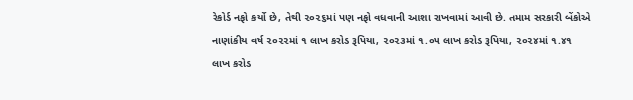રેકોર્ડ નફો કર્યો છે, તેથી ૨૦૨૬માં પણ નફો વધવાની આશા રાખવામાં આવી છે. તમામ સરકારી બેંકોએ નાણાંકીય વર્ષ ૨૦૨૨માં ૧ લાખ કરોડ રૂપિયા, ૨૦૨૩માં ૧.૦૫ લાખ કરોડ રૂપિયા, ૨૦૨૪માં ૧.૪૧ લાખ કરોડ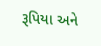રૂપિયા અને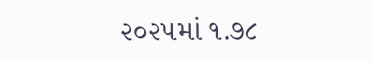૨૦૨૫માં ૧.૭૮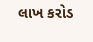લાખ કરોડ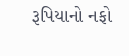રૂપિયાનો નફો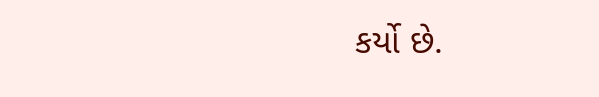કર્યો છે.